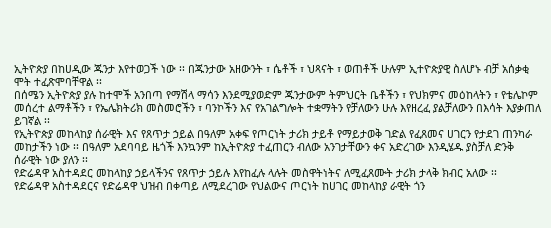ኢትዮጵያ በከሀዲው ጁንታ እየተወጋች ነው ፡፡ በጁንታው አዘውንት ፣ ሴቶች ፣ ህጻናት ፣ ወጠቶች ሁሉም ኢተዮጵያዊ ስለሆኑ ብቻ አሰቃቂ ሞት ተፈጽሞባቸዋል ፡፡
በሰሜን ኢትዮጵያ ያሉ ከተሞች አንበጣ የማሽላ ማሳን እንደሚያወድም ጁንታውም ትምህርት ቤቶችን ፣ የህክምና መዕከላትን ፣ የቴሌኮም መሰረተ ልማቶችን ፣ የኤሌክትሪክ መስመሮችን ፣ ባንኮችን እና የአገልግሎት ተቋማትን የቻለውን ሁሉ እየዘረፈ ያልቻለውን በእሳት እያቃጠለ ይገኛል ፡፡
የኢትዮጵያ መከላከያ ሰራዊት እና የጸጥታ ኃይል በዓለም አቀፍ የጦርነት ታሪክ ታይቶ የማይታወቅ ገድል የፈጸመና ሀገርን የታደገ ጠንካራ መከታችን ነው ፡፡ በዓለም አደባባይ ዜጎች እንኳንም ከኢትዮጵያ ተፈጠርን ብለው አንገታቸውን ቀና አድረገው እንዲሄዱ ያስቻለ ድንቅ ሰራዊት ነው ያለን ፡፡
የድሬዳዋ አስተዳደር መከላከያ ኃይላችንና የጸጥታ ኃይሉ እየከፈሉ ላሉት መስዋትነትና ለሚፈጸሙት ታሪክ ታላቅ ክብር አለው ፡፡
የድሬዳዋ አስተዳደርና የድሬዳዋ ህዝብ በቀጣይ ለሚደረገው የህልውና ጦርነት ከሀገር መከላከያ ራዊት ጎን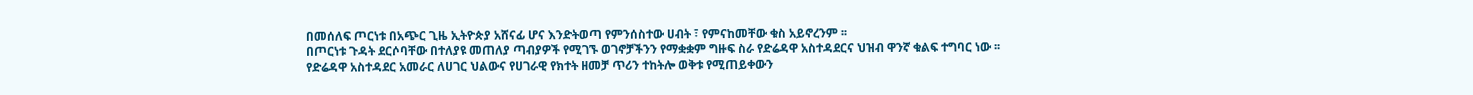በመሰለፍ ጦርነቱ በአጭር ጊዜ ኢትዮጵያ አሸናፊ ሆና እንድትወጣ የምንሰስተው ሀብት ፣ የምናከመቸው ቁስ አይኖረንም ፡፡
በጦርነቱ ጉዳት ደርሶባቸው በተለያዩ መጠለያ ጣብያዎች የሚገኙ ወገኖቻችንን የማቋቋም ግዙፍ ስራ የድሬዳዋ አስተዳደርና ህዝብ ዋንኛ ቁልፍ ተግባር ነው ፡፡
የድሬዳዋ አስተዳደር አመራር ለሀገር ህልውና የሀገራዊ የክተት ዘመቻ ጥሪን ተከትሎ ወቅቱ የሚጠይቀውን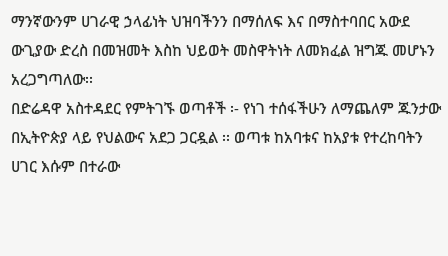ማንኛውንም ሀገራዊ ኃላፊነት ህዝባችንን በማሰለፍ እና በማስተባበር አውደ ውጊያው ድረስ በመዝመት እስከ ህይወት መስዋትነት ለመክፈል ዝግጁ መሆኑን አረጋግጣለው፡፡
በድሬዳዋ አስተዳደር የምትገኙ ወጣቶች ፡- የነገ ተሰፋችሁን ለማጨለም ጁንታው በኢትዮጵያ ላይ የህልውና አደጋ ጋርዷል ፡፡ ወጣቱ ከአባቱና ከአያቱ የተረከባትን ሀገር እሱም በተራው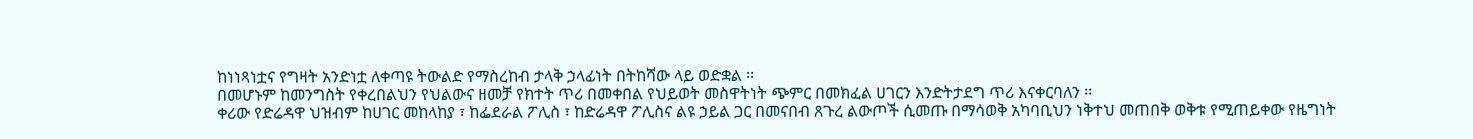ከነነጻነቷና የግዛት አንድነቷ ለቀጣዩ ትውልድ የማስረከብ ታላቅ ኃላፊነት በትከሻው ላይ ወድቋል ፡፡
በመሆኑም ከመንግስት የቀረበልህን የህልውና ዘመቻ የክተት ጥሪ በመቀበል የህይወት መስዋትነት ጭምር በመክፈል ሀገርን እንድትታደግ ጥሪ እናቀርባለን ፡፡
ቀሪው የድሬዳዋ ህዝብም ከሀገር መከላከያ ፣ ከፌደራል ፖሊስ ፣ ከድሬዳዋ ፖሊስና ልዩ ኃይል ጋር በመናበብ ጸጉረ ልውጦች ሲመጡ በማሳወቅ አካባቢህን ነቅተህ መጠበቅ ወቅቱ የሚጠይቀው የዜግነት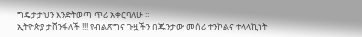ግዴታታህን እንድትወጣ ጥሪ አቀርባለሁ ፡፡
ኢትዮጵያ ታሸንፋለች !!! የብልጽግና ጉዟችን በጁንታው መሰሪ ተንኮልና ተላላኪነት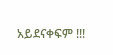አይደናቀፍም !!!